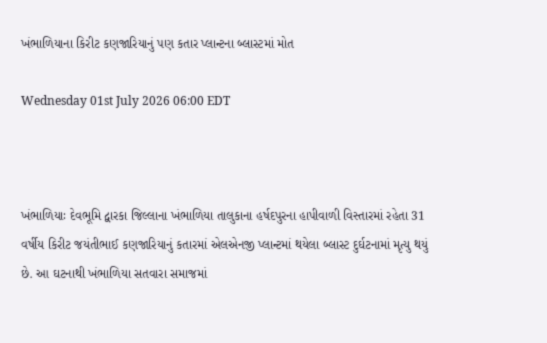ખંભાળિયાના કિરીટ કણજારિયાનું પણ કતાર પ્લાન્ટના બ્લાસ્ટમાં મોત

Wednesday 01st July 2026 06:00 EDT



ખંભાળિયાઃ દેવભૂમિ દ્વારકા જિલ્લાના ખંભાળિયા તાલુકાના હર્ષદપુરના હાપીવાળી વિસ્તારમાં રહેતા 31 વર્ષીય કિરીટ જયંતીભાઈ કણજારિયાનું કતારમાં એલએનજી પ્લાન્ટમાં થયેલા બ્લાસ્ટ દુર્ઘટનામાં મૃત્યુ થયું છે. આ ઘટનાથી ખંભાળિયા સતવારા સમાજમાં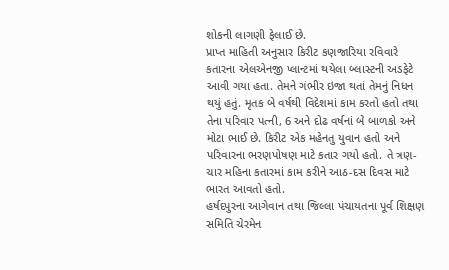શોકની લાગણી ફેલાઈ છે.
પ્રાપ્ત માહિતી અનુસાર કિરીટ કણજારિયા રવિવારે કતારના એલએનજી પ્લાન્ટમાં થયેલા બ્લાસ્ટની અડફેટે આવી ગયા હતા. તેમને ગંભીર ઇજા થતાં તેમનું નિધન થયું હતું. મૃતક બે વર્ષથી વિદેશમાં કામ કરતો હતો તથા તેના પરિવાર પત્ની, 6 અને દોઢ વર્ષનાં બે બાળકો અને મોટા ભાઈ છે. કિરીટ એક મહેનતુ યુવાન હતો અને પરિવારના ભરણપોષણ માટે કતાર ગયો હતો. તે ત્રણ-ચાર મહિના કતારમાં કામ કરીને આઠ-દસ દિવસ માટે ભારત આવતો હતો.
હર્ષદપુરના આગેવાન તથા જિલ્લા પંચાયતના પૂર્વ શિક્ષણ સમિતિ ચેરમેન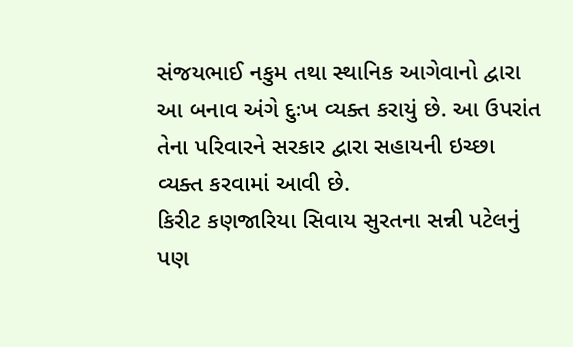સંજયભાઈ નકુમ તથા સ્થાનિક આગેવાનો દ્વારા આ બનાવ અંગે દુઃખ વ્યક્ત કરાયું છે. આ ઉપરાંત તેના પરિવારને સરકાર દ્વારા સહાયની ઇચ્છા વ્યક્ત કરવામાં આવી છે.
કિરીટ કણજારિયા સિવાય સુરતના સન્ની પટેલનું પણ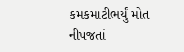કમકમાટીભર્યું મોત નીપજતાં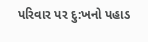પરિવાર પર દુ:ખનો પહાડ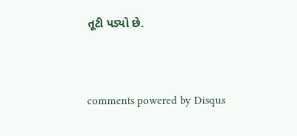તૂટી પડ્યો છે.


comments powered by Disqus